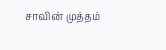சாவின் முத்தம்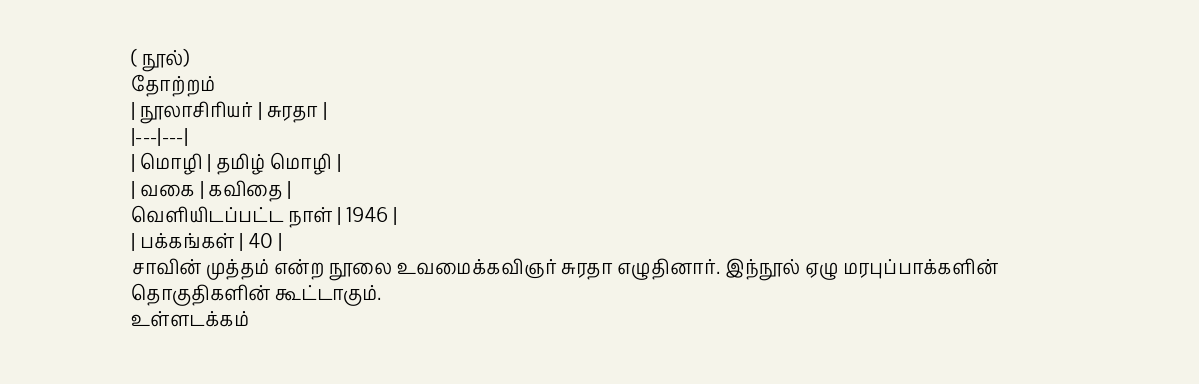( நூல்)
தோற்றம்
| நூலாசிரியர் | சுரதா |
|---|---|
| மொழி | தமிழ் மொழி |
| வகை | கவிதை |
வெளியிடப்பட்ட நாள் | 1946 |
| பக்கங்கள் | 40 |
சாவின் முத்தம் என்ற நூலை உவமைக்கவிஞர் சுரதா எழுதினார். இந்நூல் ஏழு மரபுப்பாக்களின் தொகுதிகளின் கூட்டாகும்.
உள்ளடக்கம்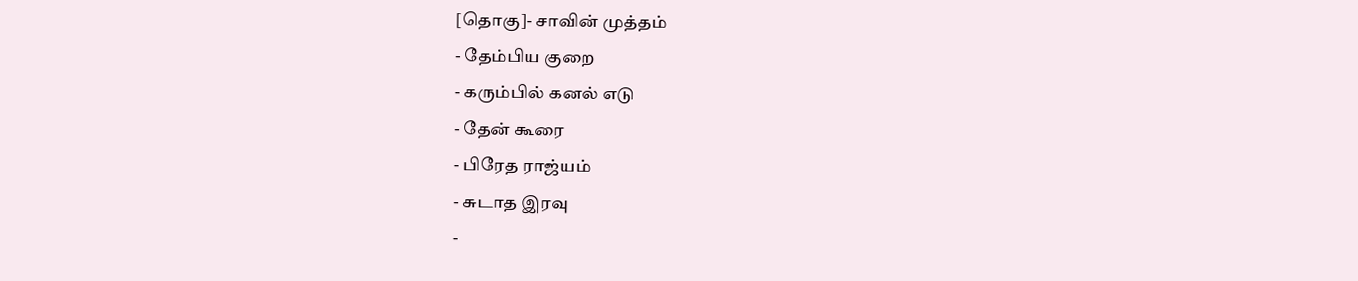[தொகு]- சாவின் முத்தம்
- தேம்பிய குறை
- கரும்பில் கனல் எடு
- தேன் கூரை
- பிரேத ராஜ்யம்
- சுடாத இரவு
-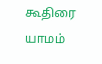கூதிரை யாமம்